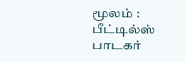மூலம் : பீட்டில்ஸ் பாடகர்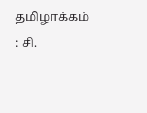தமிழாக்கம் : சி.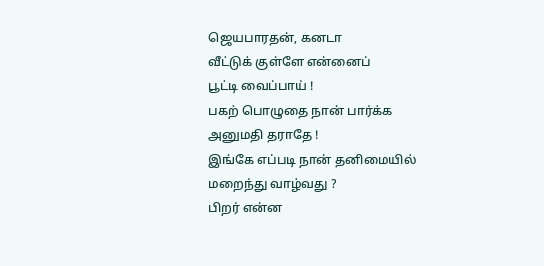ஜெயபாரதன், கனடா
வீட்டுக் குள்ளே என்னைப்
பூட்டி வைப்பாய் !
பகற் பொழுதை நான் பார்க்க
அனுமதி தராதே !
இங்கே எப்படி நான் தனிமையில்
மறைந்து வாழ்வது ?
பிறர் என்ன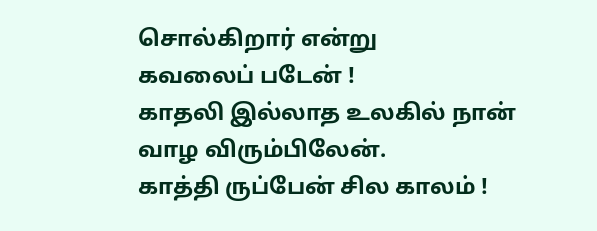சொல்கிறார் என்று
கவலைப் படேன் !
காதலி இல்லாத உலகில் நான்
வாழ விரும்பிலேன்.
காத்தி ருப்பேன் சில காலம் !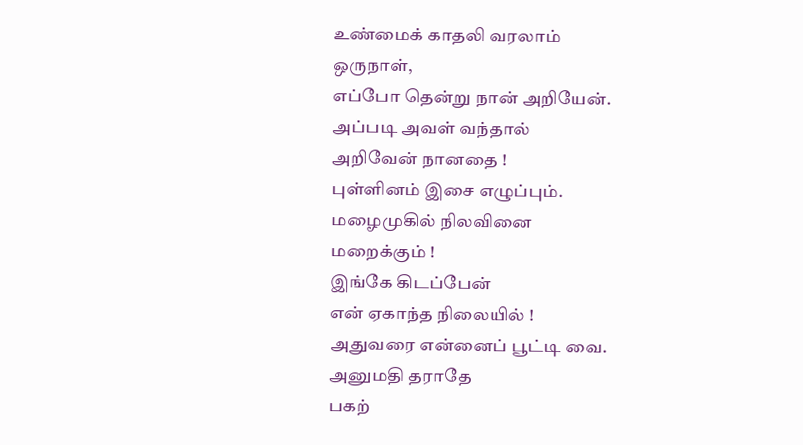உண்மைக் காதலி வரலாம்
ஒருநாள்,
எப்போ தென்று நான் அறியேன்.
அப்படி அவள் வந்தால்
அறிவேன் நானதை !
புள்ளினம் இசை எழுப்பும்.
மழைமுகில் நிலவினை
மறைக்கும் !
இங்கே கிடப்பேன்
என் ஏகாந்த நிலையில் !
அதுவரை என்னைப் பூட்டி வை.
அனுமதி தராதே
பகற்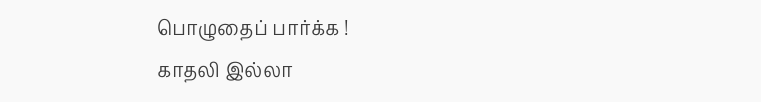பொழுதைப் பார்க்க !
காதலி இல்லா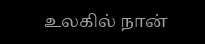உலகில் நான்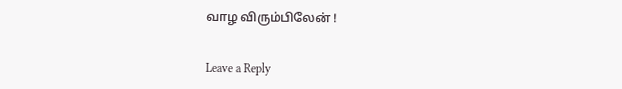வாழ விரும்பிலேன் !


Leave a Reply